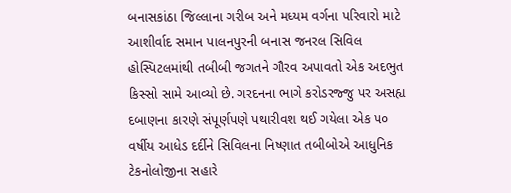બનાસકાંઠા જિલ્લાના ગરીબ અને મધ્યમ વર્ગના પરિવારો માટે આશીર્વાદ સમાન પાલનપુરની બનાસ જનરલ સિવિલ હોસ્પિટલમાંથી તબીબી જગતને ગૌરવ અપાવતો એક અદભુત કિસ્સો સામે આવ્યો છે. ગરદનના ભાગે કરોડરજ્જુ પર અસહ્ય દબાણના કારણે સંપૂર્ણપણે પથારીવશ થઈ ગયેલા એક ૫૦ વર્ષીય આધેડ દર્દીને સિવિલના નિષ્ણાત તબીબોએ આધુનિક ટેકનોલોજીના સહારે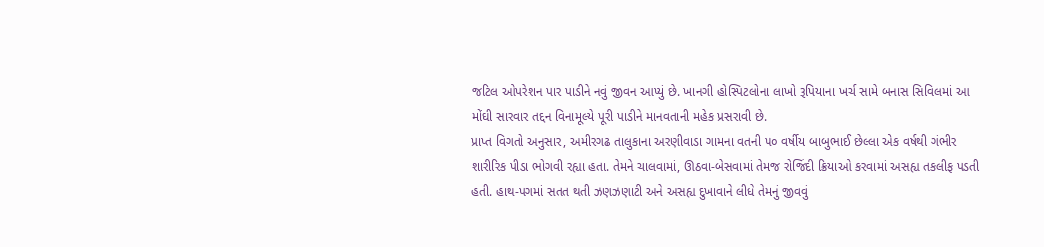જટિલ ઓપરેશન પાર પાડીને નવું જીવન આપ્યું છે. ખાનગી હોસ્પિટલોના લાખો રૂપિયાના ખર્ચ સામે બનાસ સિવિલમાં આ મોંઘી સારવાર તદ્દન વિનામૂલ્યે પૂરી પાડીને માનવતાની મહેક પ્રસરાવી છે.
પ્રાપ્ત વિગતો અનુસાર, અમીરગઢ તાલુકાના અરણીવાડા ગામના વતની ૫૦ વર્ષીય બાબુભાઈ છેલ્લા એક વર્ષથી ગંભીર શારીરિક પીડા ભોગવી રહ્યા હતા. તેમને ચાલવામાં, ઊઠવા-બેસવામાં તેમજ રોજિંદી ક્રિયાઓ કરવામાં અસહ્ય તકલીફ પડતી હતી. હાથ-પગમાં સતત થતી ઝણઝણાટી અને અસહ્ય દુખાવાને લીધે તેમનું જીવવું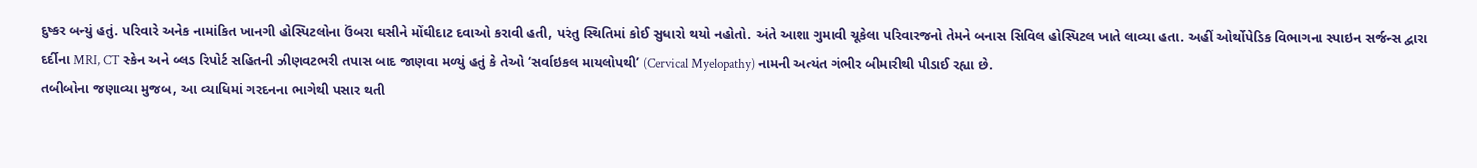દુષ્કર બન્યું હતું. પરિવારે અનેક નામાંકિત ખાનગી હોસ્પિટલોના ઉંબરા ઘસીને મોંઘીદાટ દવાઓ કરાવી હતી, પરંતુ સ્થિતિમાં કોઈ સુધારો થયો નહોતો. અંતે આશા ગુમાવી ચૂકેલા પરિવારજનો તેમને બનાસ સિવિલ હોસ્પિટલ ખાતે લાવ્યા હતા. અહીં ઓર્થોપેડિક વિભાગના સ્પાઇન સર્જન્સ દ્વારા દર્દીના MRI, CT સ્કેન અને બ્લડ રિપોર્ટ સહિતની ઝીણવટભરી તપાસ બાદ જાણવા મળ્યું હતું કે તેઓ ‘સર્વાઇકલ માયલોપથી’ (Cervical Myelopathy) નામની અત્યંત ગંભીર બીમારીથી પીડાઈ રહ્યા છે.
તબીબોના જણાવ્યા મુજબ, આ વ્યાધિમાં ગરદનના ભાગેથી પસાર થતી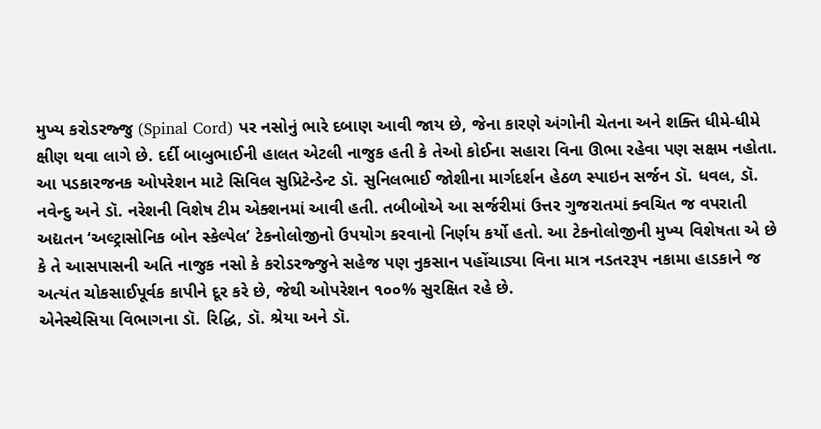મુખ્ય કરોડરજ્જુ (Spinal Cord) પર નસોનું ભારે દબાણ આવી જાય છે, જેના કારણે અંગોની ચેતના અને શક્તિ ધીમે-ધીમે ક્ષીણ થવા લાગે છે. દર્દી બાબુભાઈની હાલત એટલી નાજુક હતી કે તેઓ કોઈના સહારા વિના ઊભા રહેવા પણ સક્ષમ નહોતા. આ પડકારજનક ઓપરેશન માટે સિવિલ સુપ્રિટેન્ડેન્ટ ડૉ. સુનિલભાઈ જોશીના માર્ગદર્શન હેઠળ સ્પાઇન સર્જન ડૉ. ધવલ, ડૉ. નવેન્દુ અને ડૉ. નરેશની વિશેષ ટીમ એક્શનમાં આવી હતી. તબીબોએ આ સર્જરીમાં ઉત્તર ગુજરાતમાં ક્વચિત જ વપરાતી અદ્યતન ‘અલ્ટ્રાસોનિક બોન સ્કેલ્પેલ’ ટેકનોલોજીનો ઉપયોગ કરવાનો નિર્ણય કર્યો હતો. આ ટેકનોલોજીની મુખ્ય વિશેષતા એ છે કે તે આસપાસની અતિ નાજુક નસો કે કરોડરજ્જુને સહેજ પણ નુકસાન પહોંચાડ્યા વિના માત્ર નડતરરૂપ નકામા હાડકાને જ અત્યંત ચોકસાઈપૂર્વક કાપીને દૂર કરે છે, જેથી ઓપરેશન ૧૦૦% સુરક્ષિત રહે છે.
એનેસ્થેસિયા વિભાગના ડૉ. રિદ્ધિ, ડૉ. શ્રેયા અને ડૉ.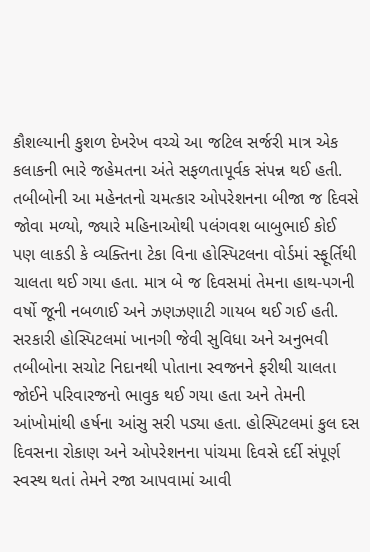કૌશલ્યાની કુશળ દેખરેખ વચ્ચે આ જટિલ સર્જરી માત્ર એક કલાકની ભારે જહેમતના અંતે સફળતાપૂર્વક સંપન્ન થઈ હતી. તબીબોની આ મહેનતનો ચમત્કાર ઓપરેશનના બીજા જ દિવસે જોવા મળ્યો, જ્યારે મહિનાઓથી પલંગવશ બાબુભાઈ કોઈ પણ લાકડી કે વ્યક્તિના ટેકા વિના હોસ્પિટલના વોર્ડમાં સ્ફૂર્તિથી ચાલતા થઈ ગયા હતા. માત્ર બે જ દિવસમાં તેમના હાથ-પગની વર્ષો જૂની નબળાઈ અને ઝણઝણાટી ગાયબ થઈ ગઈ હતી. સરકારી હોસ્પિટલમાં ખાનગી જેવી સુવિધા અને અનુભવી તબીબોના સચોટ નિદાનથી પોતાના સ્વજનને ફરીથી ચાલતા જોઈને પરિવારજનો ભાવુક થઈ ગયા હતા અને તેમની આંખોમાંથી હર્ષના આંસુ સરી પડ્યા હતા. હોસ્પિટલમાં કુલ દસ દિવસના રોકાણ અને ઓપરેશનના પાંચમા દિવસે દર્દી સંપૂર્ણ સ્વસ્થ થતાં તેમને રજા આપવામાં આવી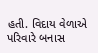હતી. વિદાય વેળાએ પરિવારે બનાસ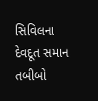સિવિલના દેવદૂત સમાન તબીબો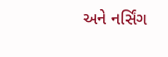અને નર્સિંગ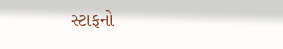સ્ટાફનો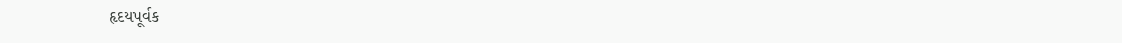હૃદયપૂર્વક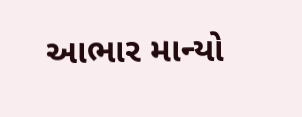આભાર માન્યો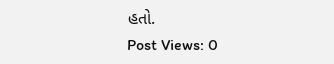હતો.
Post Views: 0